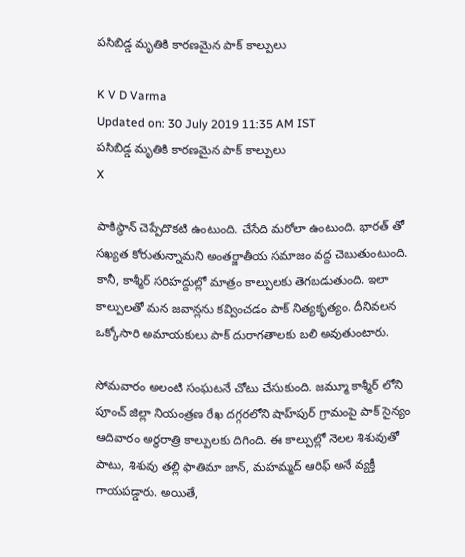పసిబిడ్డ మృతికి కారణమైన పాక్ కాల్పులు

K V D Varma
Updated on: 30 July 2019 11:35 AM IST
పసిబిడ్డ మృతికి కారణమైన పాక్ కాల్పులు
X

పాకిస్థాన్ చెప్పేదొకటి ఉంటుంది. చేసేది మరోలా ఉంటుంది. భారత్ తో సఖ్యత కోరుతున్నామని అంతర్జాతీయ సమాజం వద్ద చెబుతుంటుంది. కానీ, కాశ్మీర్ సరిహద్దుల్లో మాత్రం కాల్పులకు తెగబడుతుంది. ఇలా కాల్పులతో మన జవాన్లను కవ్వించడం పాక్ నిత్యకృత్యం. దీనివలన ఒక్కోసారి అమాయకులు పాక్ దురాగతాలకు బలి అవుతుంటారు.

సోమవారం అలంటి సంఘటనే చోటు చేసుకుంది. జమ్మూ కాశ్మీర్ లోని పూంచ్ జిల్లా నియంత్రణ రేఖ దగ్గరలోని షాహ్‌పుర్‌ గ్రామంపై పాక్ సైన్యం ఆదివారం అర్థరాత్రి కాల్పులకు దిగింది. ఈ కాల్పుల్లో నెలల శిశువుతో పాటు, శిశువు తల్లి ఫాతిమా జాన్, మహమ్మద్ ఆరిఫ్ అనే వ్యక్తీ గాయపడ్డారు. అయితే,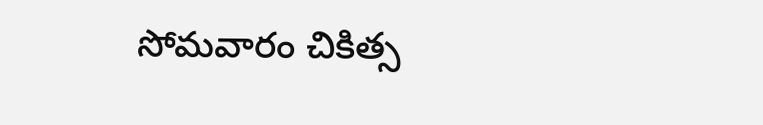సోమవారం చికిత్స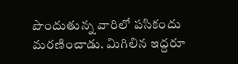పొందుతున్న వారిలో పసికందు మరణించాడు. మిగిలిన ఇద్దరూ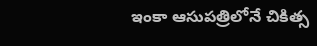ఇంకా ఆసుపత్రిలోనే చికిత్స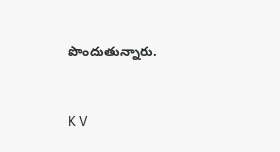పొందుతున్నారు.


K V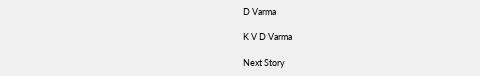D Varma

K V D Varma

Next Story